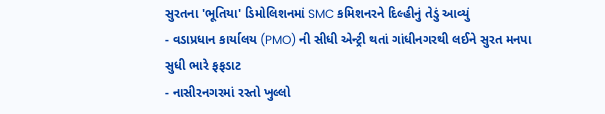સુરતના 'ભૂતિયા' ડિમોલિશનમાં SMC કમિશનરને દિલ્હીનું તેડું આવ્યું
- વડાપ્રધાન કાર્યાલય (PMO) ની સીધી એન્ટ્રી થતાં ગાંધીનગરથી લઈને સુરત મનપા સુધી ભારે ફફડાટ
- નાસીરનગરમાં રસ્તો ખુલ્લો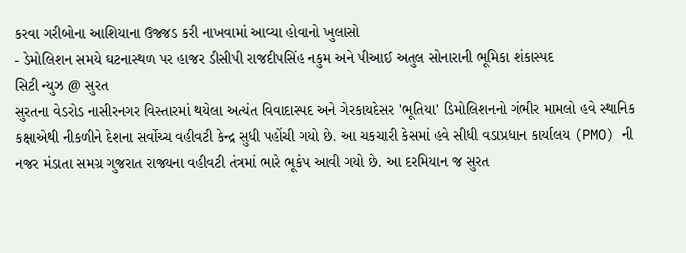કરવા ગરીબોના આશિયાના ઉજ્જડ કરી નાખવામાં આવ્યા હોવાનો ખુલાસો
- ડેમોલિશન સમયે ઘટનાસ્થળ પર હાજર ડીસીપી રાજદીપસિંહ નકુમ અને પીઆઈ અતુલ સોનારાની ભૂમિકા શંકાસ્પદ
સિટી ન્યુઝ @ સુરત
સુરતના વેડરોડ નાસીરનગર વિસ્તારમાં થયેલા અત્યંત વિવાદાસ્પદ અને ગેરકાયદેસર 'ભૂતિયા' ડિમોલિશનનો ગંભીર મામલો હવે સ્થાનિક કક્ષાએથી નીકળીને દેશના સર્વોચ્ચ વહીવટી કેન્દ્ર સુધી પહોંચી ગયો છે. આ ચકચારી કેસમાં હવે સીધી વડાપ્રધાન કાર્યાલય (PMO) ની નજર મંડાતા સમગ્ર ગુજરાત રાજ્યના વહીવટી તંત્રમાં ભારે ભૂકંપ આવી ગયો છે. આ દરમિયાન જ સુરત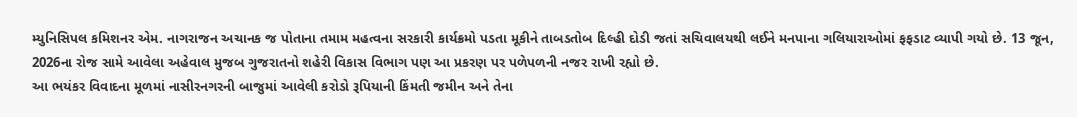મ્યુનિસિપલ કમિશનર એમ. નાગરાજન અચાનક જ પોતાના તમામ મહત્વના સરકારી કાર્યક્રમો પડતા મૂકીને તાબડતોબ દિલ્હી દોડી જતાં સચિવાલયથી લઈને મનપાના ગલિયારાઓમાં ફફડાટ વ્યાપી ગયો છે. 13 જૂન, 2026ના રોજ સામે આવેલા અહેવાલ મુજબ ગુજરાતનો શહેરી વિકાસ વિભાગ પણ આ પ્રકરણ પર પળેપળની નજર રાખી રહ્યો છે.
આ ભયંકર વિવાદના મૂળમાં નાસીરનગરની બાજુમાં આવેલી કરોડો રૂપિયાની કિંમતી જમીન અને તેના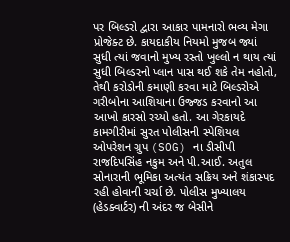પર બિલ્ડરો દ્વારા આકાર પામનારો ભવ્ય મેગા પ્રોજેક્ટ છે. કાયદાકીય નિયમો મુજબ જ્યાં સુધી ત્યાં જવાનો મુખ્ય રસ્તો ખુલ્લો ન થાય ત્યાં સુધી બિલ્ડરનો પ્લાન પાસ થઈ શકે તેમ નહોતો, તેથી કરોડોની કમાણી કરવા માટે બિલ્ડરોએ ગરીબોના આશિયાના ઉજ્જડ કરવાનો આ આખો કારસો રચ્યો હતો. આ ગેરકાયદે કામગીરીમાં સુરત પોલીસની સ્પેશિયલ ઓપરેશન ગ્રુપ (SOG) ના ડીસીપી રાજદિપસિંહ નકુમ અને પી.આઈ. અતુલ સોનારાની ભૂમિકા અત્યંત સક્રિય અને શંકાસ્પદ રહી હોવાની ચર્ચા છે. પોલીસ મુખ્યાલય (હેડક્વાર્ટર) ની અંદર જ બેસીને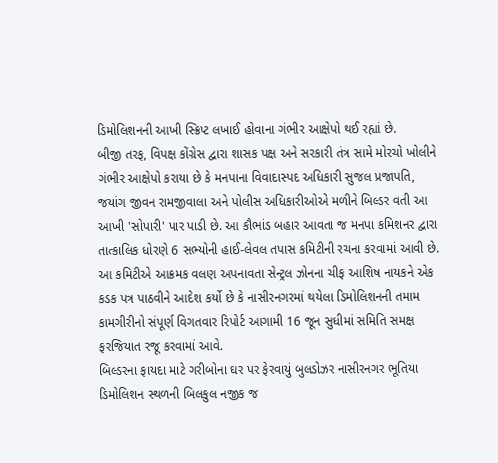ડિમોલિશનની આખી સ્ક્રિપ્ટ લખાઈ હોવાના ગંભીર આક્ષેપો થઈ રહ્યાં છે.
બીજી તરફ, વિપક્ષ કોંગ્રેસ દ્વારા શાસક પક્ષ અને સરકારી તંત્ર સામે મોરચો ખોલીને ગંભીર આક્ષેપો કરાયા છે કે મનપાના વિવાદાસ્પદ અધિકારી સુજલ પ્રજાપતિ, જયાંગ જીવન રામજીવાલા અને પોલીસ અધિકારીઓએ મળીને બિલ્ડર વતી આ આખી 'સોપારી' પાર પાડી છે. આ કૌભાંડ બહાર આવતા જ મનપા કમિશનર દ્વારા તાત્કાલિક ધોરણે 6 સભ્યોની હાઈ-લેવલ તપાસ કમિટીની રચના કરવામાં આવી છે. આ કમિટીએ આક્રમક વલણ અપનાવતા સેન્ટ્રલ ઝોનના ચીફ આશિષ નાયકને એક કડક પત્ર પાઠવીને આદેશ કર્યો છે કે નાસીરનગરમાં થયેલા ડિમોલિશનની તમામ કામગીરીનો સંપૂર્ણ વિગતવાર રિપોર્ટ આગામી 16 જૂન સુધીમાં સમિતિ સમક્ષ ફરજિયાત રજૂ કરવામાં આવે.
બિલ્ડરના ફાયદા માટે ગરીબોના ઘર પર ફેરવાયું બુલડોઝર નાસીરનગર ભૂતિયા ડિમોલિશન સ્થળની બિલકુલ નજીક જ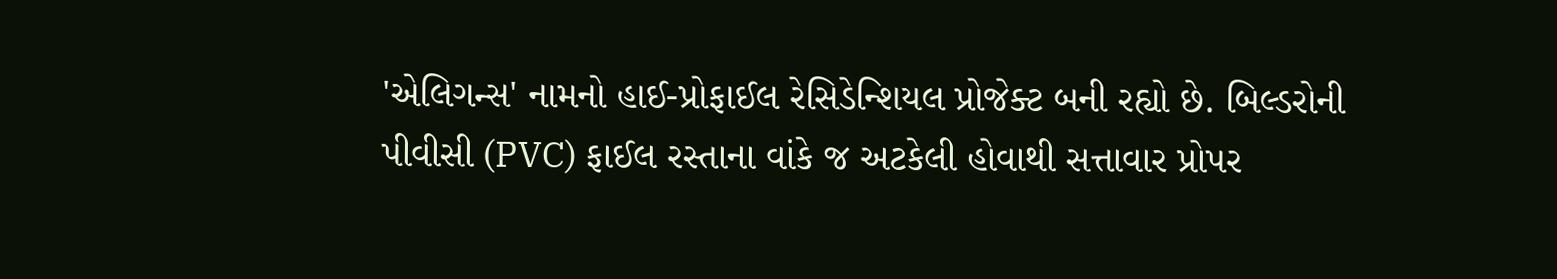'એલિગન્સ' નામનો હાઈ-પ્રોફાઈલ રેસિડેન્શિયલ પ્રોજેક્ટ બની રહ્યો છે. બિલ્ડરોની પીવીસી (PVC) ફાઈલ રસ્તાના વાંકે જ અટકેલી હોવાથી સત્તાવાર પ્રોપર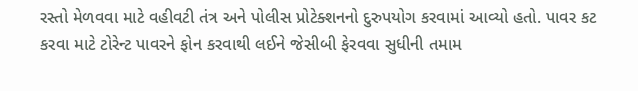રસ્તો મેળવવા માટે વહીવટી તંત્ર અને પોલીસ પ્રોટેક્શનનો દુરુપયોગ કરવામાં આવ્યો હતો. પાવર કટ કરવા માટે ટોરેન્ટ પાવરને ફોન કરવાથી લઈને જેસીબી ફેરવવા સુધીની તમામ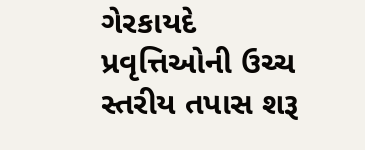ગેરકાયદે પ્રવૃત્તિઓની ઉચ્ચ સ્તરીય તપાસ શરૂ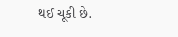થઈ ચૂકી છે.